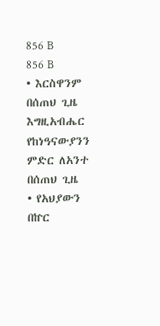856 B
856 B
• እርስዋንም በሰጠህ ጊዜ
እግዚአብሔር የከነዓናውያንን ምድር ለአንተ በሰጠህ ጊዜ
• የአህያውን በኵር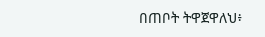በጠቦት ትዋጀዋለህ፥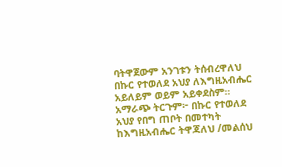ባትዋጀውም አንገቱን ትሰብረዋለህ
በኩር የተወለደ አህያ ለእግዚአብሔር አይለይም ወይም አይቀደስም። አማራጭ ትርጉም፦ በኩር የተወለደ አህያ የበግ ጠቦት በመተካት ከእግዚአብሔር ትዋጃለህ /መልሰህ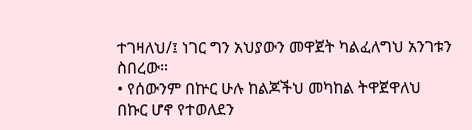ተገዛለህ/፤ ነገር ግን አህያውን መዋጀት ካልፈለግህ አንገቱን ስበረው።
• የሰውንም በኵር ሁሉ ከልጆችህ መካከል ትዋጀዋለህ
በኩር ሆኖ የተወለደን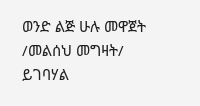ወንድ ልጅ ሁሉ መዋጀት /መልሰህ መግዛት/ ይገባሃል